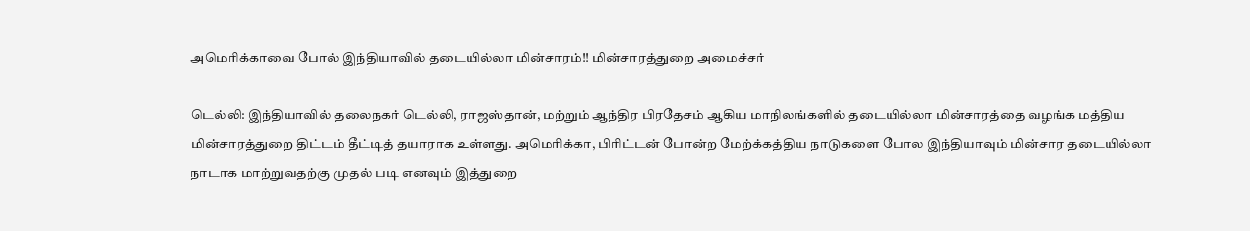அமெரிக்காவை போல் இந்தியாவில் தடையில்லா மின்சாரம்!! மின்சாரத்துறை அமைச்சர்

டெல்லி: இந்தியாவில் தலைநகர் டெல்லி, ராஜஸ்தான், மற்றும் ஆந்திர பிரதேசம் ஆகிய மாநிலங்களில் தடையில்லா மின்சாரத்தை வழங்க மத்திய மின்சாரத்துறை திட்டம் தீட்டித் தயாராக உள்ளது. அமெரிக்கா, பிரிட்டன் போன்ற மேற்க்கத்திய நாடுகளை போல இந்தியாவும் மின்சார தடையில்லா நாடாக மாற்றுவதற்கு முதல் படி எனவும் இத்துறை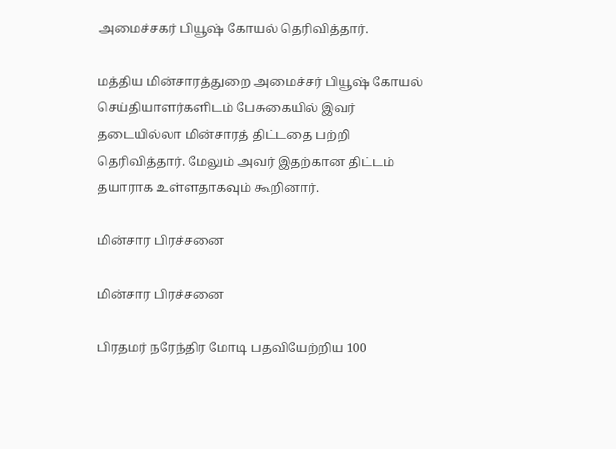அமைச்சகர் பியூஷ் கோயல் தெரிவித்தார்.

மத்திய மின்சாரத்துறை அமைச்சர் பியூஷ் கோயல் செய்தியாளர்களிடம் பேசுகையில் இவர் தடையில்லா மின்சாரத் திட்டதை பற்றி தெரிவித்தார். மேலும் அவர் இதற்கான திட்டம் தயாராக உள்ளதாகவும் கூறினார்.

மின்சார பிரச்சனை

மின்சார பிரச்சனை

பிரதமர் நரேந்திர மோடி பதவியேற்றிய 100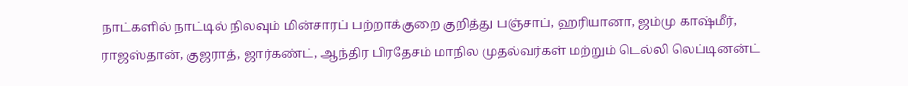நாட்களில் நாட்டில் நிலவும் மின்சாரப் பற்றாக்குறை குறித்து பஞ்சாப், ஹரியானா, ஜம்மு காஷ்மீர், ராஜஸ்தான், குஜராத், ஜார்கண்ட், ஆந்திர பிரதேசம் மாநில முதல்வர்கள் மற்றும் டெல்லி லெப்டினன்ட்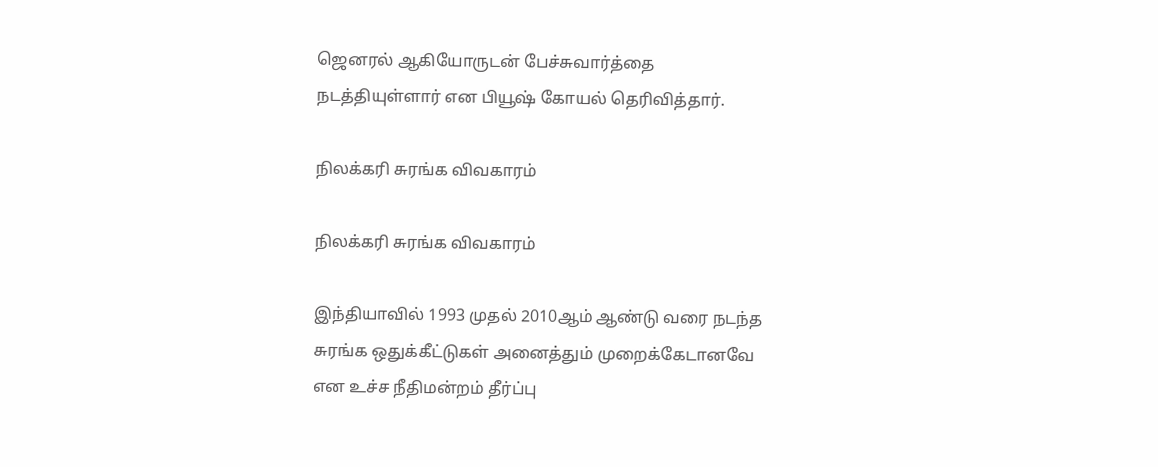ஜெனரல் ஆகியோருடன் பேச்சுவார்த்தை நடத்தியுள்ளார் என பியூஷ் கோயல் தெரிவித்தார்.

நிலக்கரி சுரங்க விவகாரம்

நிலக்கரி சுரங்க விவகாரம்

இந்தியாவில் 1993 முதல் 2010ஆம் ஆண்டு வரை நடந்த சுரங்க ஒதுக்கீட்டுகள் அனைத்தும் முறைக்கேடானவே என உச்ச நீதிமன்றம் தீர்ப்பு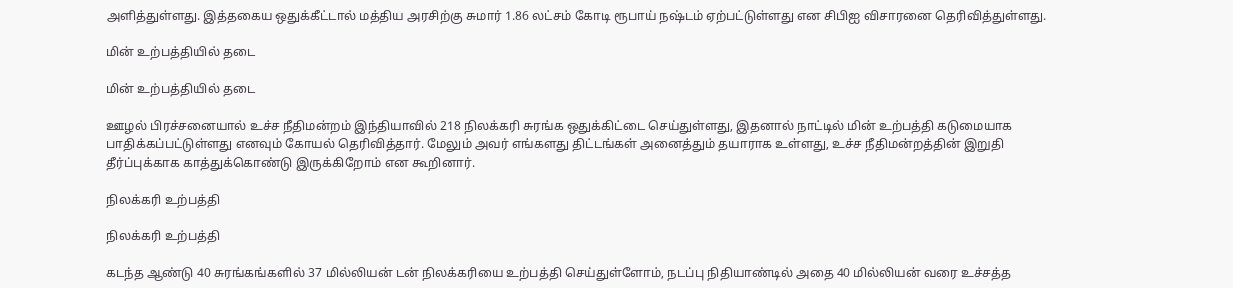அளித்துள்ளது. இத்தகைய ஒதுக்கீட்டால் மத்திய அரசிற்கு சுமார் 1.86 லட்சம் கோடி ரூபாய் நஷ்டம் ஏற்பட்டுள்ளது என சிபிஐ விசாரனை தெரிவித்துள்ளது.

மின் உற்பத்தியில் தடை

மின் உற்பத்தியில் தடை

ஊழல் பிரச்சனையால் உச்ச நீதிமன்றம் இந்தியாவில் 218 நிலக்கரி சுரங்க ஒதுக்கிட்டை செய்துள்ளது, இதனால் நாட்டில் மின் உற்பத்தி கடுமையாக பாதிக்கப்பட்டுள்ளது எனவும் கோயல் தெரிவித்தார். மேலும் அவர் எங்களது திட்டங்கள் அனைத்தும் தயாராக உள்ளது, உச்ச நீதிமன்றத்தின் இறுதி தீர்ப்புக்காக காத்துக்கொண்டு இருக்கிறோம் என கூறினார்.

நிலக்கரி உற்பத்தி

நிலக்கரி உற்பத்தி

கடந்த ஆண்டு 40 சுரங்கங்களில் 37 மில்லியன் டன் நிலக்கரியை உற்பத்தி செய்துள்ளோம், நடப்பு நிதியாண்டில் அதை 40 மில்லியன் வரை உச்சத்த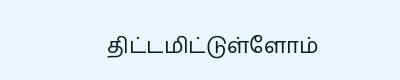திட்டமிட்டுள்ளோம்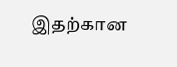இதற்கான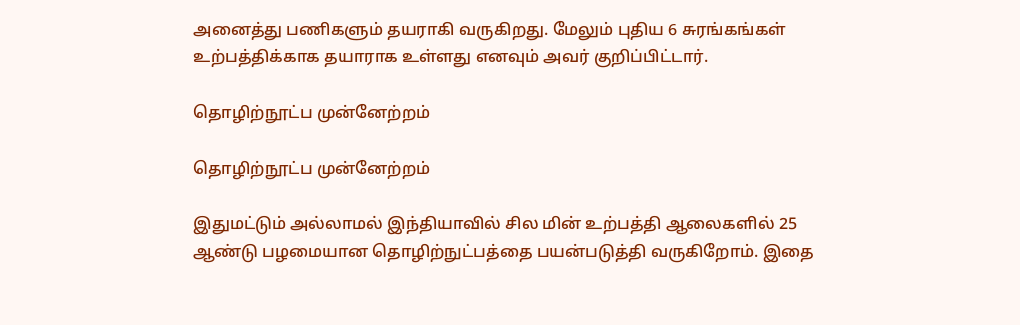அனைத்து பணிகளும் தயராகி வருகிறது. மேலும் புதிய 6 சுரங்கங்கள் உற்பத்திக்காக தயாராக உள்ளது எனவும் அவர் குறிப்பிட்டார்.

தொழிற்நூட்ப முன்னேற்றம்

தொழிற்நூட்ப முன்னேற்றம்

இதுமட்டும் அல்லாமல் இந்தியாவில் சில மின் உற்பத்தி ஆலைகளில் 25 ஆண்டு பழமையான தொழிற்நுட்பத்தை பயன்படுத்தி வருகிறோம். இதை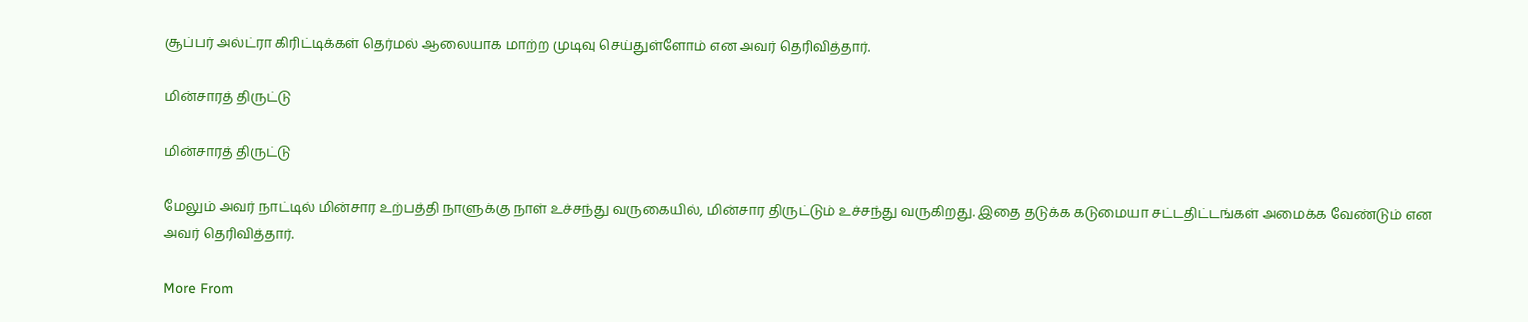சூப்பர் அல்ட்ரா கிரிட்டிக்கள் தெர்மல் ஆலையாக மாற்ற முடிவு செய்துள்ளோம் என அவர் தெரிவித்தார்.

மின்சாரத் திருட்டு

மின்சாரத் திருட்டு

மேலும் அவர் நாட்டில் மின்சார உற்பத்தி நாளுக்கு நாள் உச்சந்து வருகையில், மின்சார திருட்டும் உச்சந்து வருகிறது. இதை தடுக்க கடுமையா சட்டதிட்டங்கள் அமைக்க வேண்டும் என அவர் தெரிவித்தார்.

More From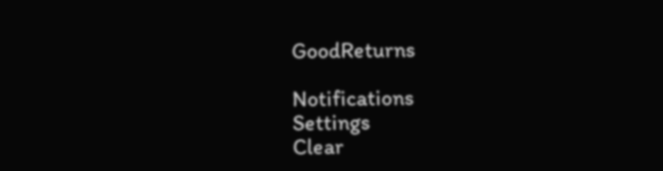GoodReturns

Notifications
Settings
Clear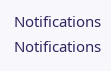Notifications
Notifications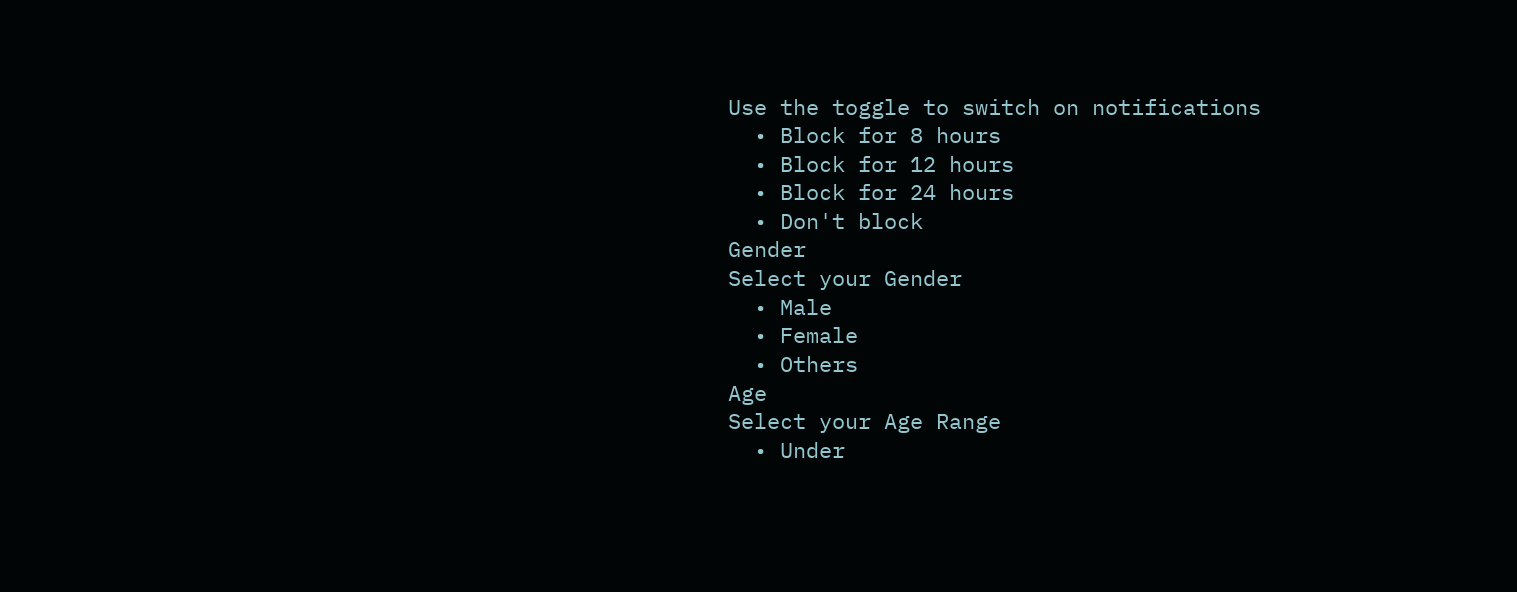Use the toggle to switch on notifications
  • Block for 8 hours
  • Block for 12 hours
  • Block for 24 hours
  • Don't block
Gender
Select your Gender
  • Male
  • Female
  • Others
Age
Select your Age Range
  • Under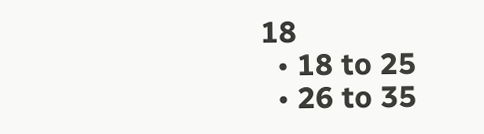18
  • 18 to 25
  • 26 to 35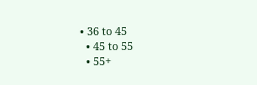• 36 to 45
  • 45 to 55
  • 55+